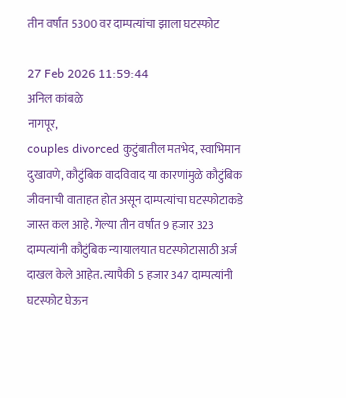तीन वर्षांत 5300 वर दाम्पत्यांचा झाला घटस्फोट

27 Feb 2026 11:59:44
अनिल कांबळे
नागपूर,
couples divorced कुटुंबातील मतभेद, स्वाभिमान दुखावणे, कौटुंबिक वादविवाद या कारणांमुळे कौटुंबिक जीवनाची वाताहत होत असून दाम्पत्यांचा घटस्फोटाकडे जास्त कल आहे. गेल्या तीन वर्षांत 9 हजार 323 दाम्पत्यांनी कौटुंबिक न्यायालयात घटस्फोटासाठी अर्ज दाखल केले आहेत. त्यापैकी 5 हजार 347 दाम्पत्यांनी घटस्फोट घेऊन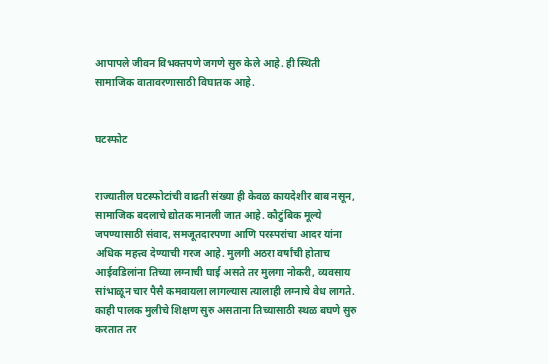आपापले जीवन विभक्तपणे जगणे सुरु केले आहे. ही स्थिती सामाजिक वातावरणासाठी विघातक आहे.


घटस्फोट


राज्यातील घटस्फोटांची वाढती संख्या ही केवळ कायदेशीर बाब नसून, सामाजिक बदलाचे द्योतक मानली जात आहे. कौटुंबिक मूल्ये जपण्यासाठी संवाद, समजूतदारपणा आणि परस्परांचा आदर यांना अधिक महत्त्व देण्याची गरज आहे. मुलगी अठरा वर्षांची होताच आईवडिलांना तिच्या लग्नाची घाई असते तर मुलगा नोकरी, व्यवसाय सांभाळून चार पैसै कमवायला लागल्यास त्यालाही लग्नाचे वेध लागते. काही पालक मुलीचे शिक्षण सुरु असताना तिच्यासाठी स्थळ बघणे सुरु करतात तर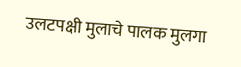उलटपक्षी मुलाचे पालक मुलगा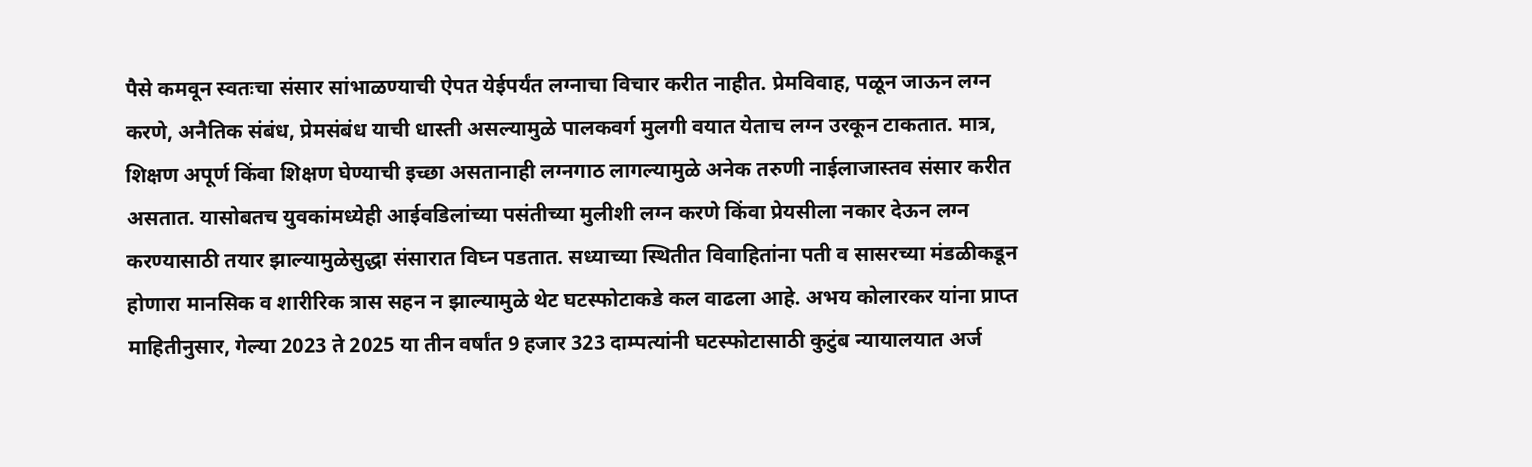पैसे कमवून स्वतःचा संसार सांभाळण्याची ऐपत येईपर्यंत लग्नाचा विचार करीत नाहीत. प्रेमविवाह, पळून जाऊन लग्न करणे, अनैतिक संबंध, प्रेमसंबंध याची धास्ती असल्यामुळे पालकवर्ग मुलगी वयात येताच लग्न उरकून टाकतात. मात्र, शिक्षण अपूर्ण किंवा शिक्षण घेण्याची इच्छा असतानाही लग्नगाठ लागल्यामुळे अनेक तरुणी नाईलाजास्तव संसार करीत असतात. यासोबतच युवकांमध्येही आईवडिलांच्या पसंतीच्या मुलीशी लग्न करणे किंवा प्रेयसीला नकार देऊन लग्न करण्यासाठी तयार झाल्यामुळेसुद्धा संसारात विघ्न पडतात. सध्याच्या स्थितीत विवाहितांना पती व सासरच्या मंडळीकडून होणारा मानसिक व शारीरिक त्रास सहन न झाल्यामुळे थेट घटस्फोटाकडे कल वाढला आहे. अभय कोलारकर यांना प्राप्त माहितीनुसार, गेल्या 2023 ते 2025 या तीन वर्षांत 9 हजार 323 दाम्पत्यांनी घटस्फोटासाठी कुटुंब न्यायालयात अर्ज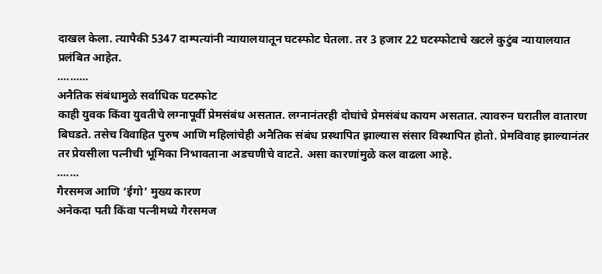दाखल केला. त्यापैकी 5347 दाम्पत्यांनी न्यायालयातून घटस्फोट घेतला. तर 3 हजार 22 घटस्फोटाचे खटले कुटुंब न्यायालयात प्रलंबित आहेत.
..........
अनैतिक संबंधामुळे सर्वाधिक घटस्फोट
काही युवक किंवा युवतीचे लग्नापूर्वी प्रेमसंबंध असतात. लग्नानंतरही दोघांचे प्रेमसंबंध कायम असतात. त्यावरुन घरातील वातारण बिघडते. तसेच विवाहित पुरुष आणि महिलांचेही अनैतिक संबंध प्रस्थापित झाल्यास संसार विस्थापित होतो. प्रेमविवाह झाल्यानंतर तर प्रेयसीला पत्नीची भूमिका निभावताना अडचणीचे वाटते. असा कारणांमुळे कल वाढला आहे.
.......
गैरसमज आणि ‘ईगो’ मुख्य कारण
अनेकदा पती किंवा पत्नीमध्ये गैरसमज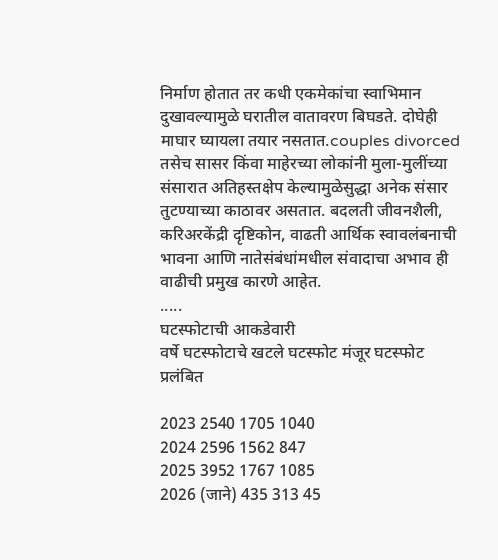निर्माण होतात तर कधी एकमेकांचा स्वाभिमान दुखावल्यामुळे घरातील वातावरण बिघडते. दोघेही माघार घ्यायला तयार नसतात.couples divorced तसेच सासर किंवा माहेरच्या लोकांनी मुला-मुलींच्या संसारात अतिहस्तक्षेप केल्यामुळेसुद्धा अनेक संसार तुटण्याच्या काठावर असतात. बदलती जीवनशैली, करिअरकेंद्री दृष्टिकोन, वाढती आर्थिक स्वावलंबनाची भावना आणि नातेसंबंधांमधील संवादाचा अभाव ही वाढीची प्रमुख कारणे आहेत.
.....
घटस्फोटाची आकडेवारी
वर्षे घटस्फोटाचे खटले घटस्फोट मंजूर घटस्फोट प्रलंबित

2023 2540 1705 1040
2024 2596 1562 847
2025 3952 1767 1085
2026 (जाने) 435 313 45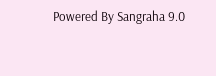Powered By Sangraha 9.0